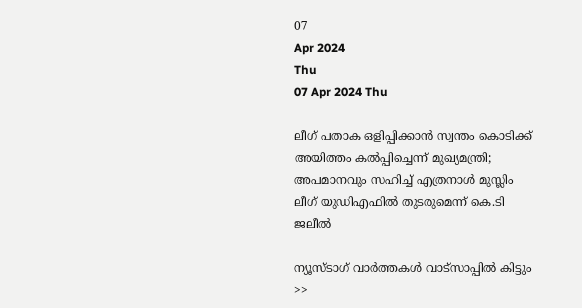07
Apr 2024
Thu
07 Apr 2024 Thu

ലീഗ് പതാക ഒളിപ്പിക്കാന്‍ സ്വന്തം കൊടിക്ക് അയിത്തം കല്‍പ്പിച്ചെന്ന് മുഖ്യമന്ത്രി; അപമാനവും സഹിച്ച് എത്രനാള്‍ മുസ്ലിം ലീഗ് യുഡിഎഫില്‍ തുടരുമെന്ന് കെ.ടി ജലീല്‍

ന്യൂസ്ടാഗ് വാര്‍ത്തകള്‍ വാട്‌സാപ്പില്‍ കിട്ടും >>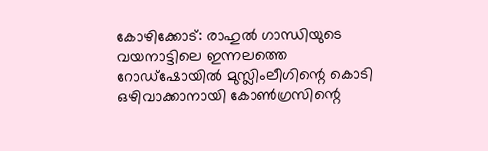കോഴിക്കോട്: രാഹുല്‍ ഗാന്ധിയുടെ വയനാട്ടിലെ ഇന്നലത്തെ റോഡ്‌ഷോയില്‍ മുസ്ലിംലീഗിന്റെ കൊടി ഒഴിവാക്കാനായി കോണ്‍ഗ്രസിന്റെ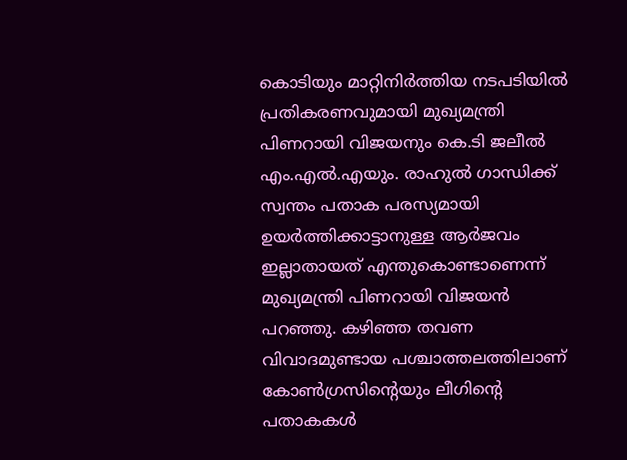കൊടിയും മാറ്റിനിര്‍ത്തിയ നടപടിയില്‍ പ്രതികരണവുമായി മുഖ്യമന്ത്രി പിണറായി വിജയനും കെ.ടി ജലീല്‍ എം.എല്‍.എയും. രാഹുല്‍ ഗാന്ധിക്ക് സ്വന്തം പതാക പരസ്യമായി ഉയര്‍ത്തിക്കാട്ടാനുള്ള ആര്‍ജവം ഇല്ലാതായത് എന്തുകൊണ്ടാണെന്ന് മുഖ്യമന്ത്രി പിണറായി വിജയന്‍ പറഞ്ഞു. കഴിഞ്ഞ തവണ വിവാദമുണ്ടായ പശ്ചാത്തലത്തിലാണ് കോണ്‍ഗ്രസിന്റെയും ലീഗിന്റെ പതാകകള്‍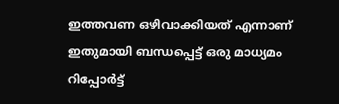ഇത്തവണ ഒഴിവാക്കിയത് എന്നാണ് ഇതുമായി ബന്ധപ്പെട്ട് ഒരു മാധ്യമം റിപ്പോര്‍ട്ട്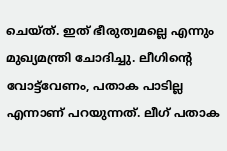ചെയ്ത്. ഇത് ഭീരുത്വമല്ലെ എന്നും മുഖ്യമന്ത്രി ചോദിച്ചു. ലീഗിന്റെ വോട്ട്‌വേണം, പതാക പാടില്ല എന്നാണ് പറയുന്നത്. ലീഗ് പതാക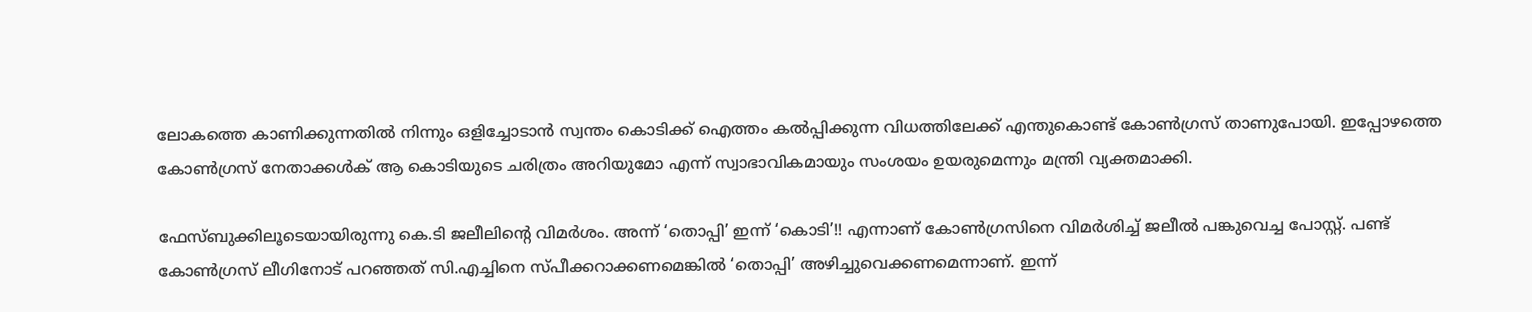ലോകത്തെ കാണിക്കുന്നതില്‍ നിന്നും ഒളിച്ചോടാന്‍ സ്വന്തം കൊടിക്ക് ഐത്തം കല്‍പ്പിക്കുന്ന വിധത്തിലേക്ക് എന്തുകൊണ്ട് കോണ്‍ഗ്രസ് താണുപോയി. ഇപ്പോഴത്തെ കോണ്‍ഗ്രസ് നേതാക്കള്‍ക് ആ കൊടിയുടെ ചരിത്രം അറിയുമോ എന്ന് സ്വാഭാവികമായും സംശയം ഉയരുമെന്നും മന്ത്രി വ്യക്തമാക്കി.

ഫേസ്ബുക്കിലൂടെയായിരുന്നു കെ.ടി ജലീലിന്റെ വിമര്‍ശം. അന്ന് ‘തൊപ്പി’ ഇന്ന് ‘കൊടി’!! എന്നാണ് കോണ്‍ഗ്രസിനെ വിമര്‍ശിച്ച് ജലീല്‍ പങ്കുവെച്ച പോസ്റ്റ്. പണ്ട് കോണ്‍ഗ്രസ് ലീഗിനോട് പറഞ്ഞത് സി.എച്ചിനെ സ്പീക്കറാക്കണമെങ്കില്‍ ‘തൊപ്പി’ അഴിച്ചുവെക്കണമെന്നാണ്. ഇന്ന്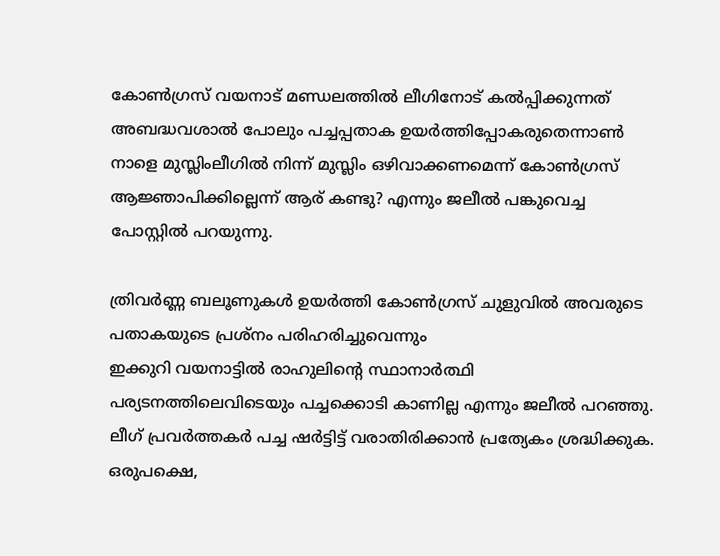കോണ്‍ഗ്രസ് വയനാട് മണ്ഡലത്തില്‍ ലീഗിനോട് കല്‍പ്പിക്കുന്നത് അബദ്ധവശാല്‍ പോലും പച്ചപ്പതാക ഉയര്‍ത്തിപ്പോകരുതെന്നാണ്‍ നാളെ മുസ്ലിംലീഗില്‍ നിന്ന് മുസ്ലിം ഒഴിവാക്കണമെന്ന് കോണ്‍ഗ്രസ് ആജ്ഞാപിക്കില്ലെന്ന് ആര് കണ്ടു? എന്നും ജലീല്‍ പങ്കുവെച്ച പോസ്റ്റില്‍ പറയുന്നു.

ത്രിവര്‍ണ്ണ ബലൂണുകള്‍ ഉയര്‍ത്തി കോണ്‍ഗ്രസ് ചുളുവില്‍ അവരുടെ പതാകയുടെ പ്രശ്‌നം പരിഹരിച്ചുവെന്നും
ഇക്കുറി വയനാട്ടില്‍ രാഹുലിന്റെ സ്ഥാനാര്‍ത്ഥി പര്യടനത്തിലെവിടെയും പച്ചക്കൊടി കാണില്ല എന്നും ജലീല്‍ പറഞ്ഞു. ലീഗ് പ്രവര്‍ത്തകര്‍ പച്ച ഷര്‍ട്ടിട്ട് വരാതിരിക്കാന്‍ പ്രത്യേകം ശ്രദ്ധിക്കുക. ഒരുപക്ഷെ,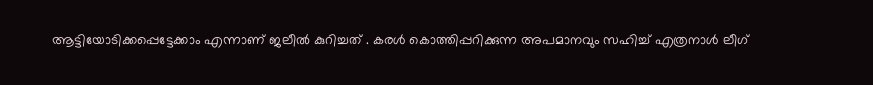ആട്ടിയോടിക്കപ്പെട്ടേക്കാം എന്നാണ് ജലീല്‍ കുറിച്ചത് . കരള്‍ കൊത്തിപ്പറിക്കുന്ന അപമാനവും സഹിച്ച് എത്രനാള്‍ ലീഗ്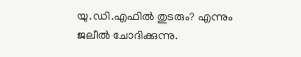യു.ഡി.എഫില്‍ തുടരും? എന്നും ജലീല്‍ ചോദിക്കുന്നു.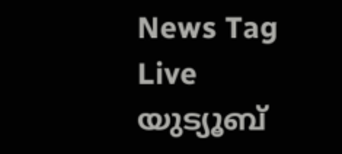News Tag Live യുട്യൂബ്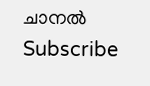ചാനല്‍ Subscribe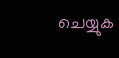ചെയ്യുക